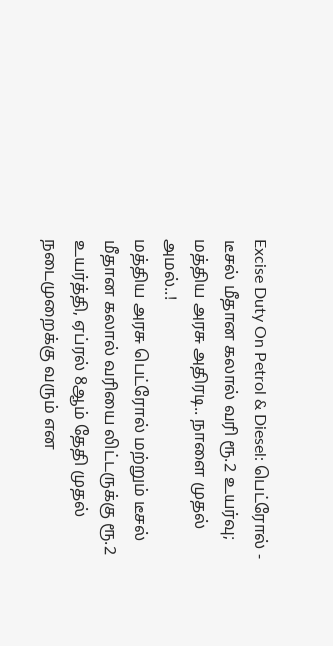Excise Duty On Petrol & Diesel: பெட்ரோல் - டீசல் மீதான கலால் வரி ரூ.2 உயர்வு; மத்திய அரசு அதிரடி.. நாளை முதல் அமல்..!
மத்திய அரசு பெட்ரோல் மற்றும் டீசல் மீதான கலால் வரியை லிட்டருக்கு ரூ.2 உயர்த்தி, ஏப்ரல் 8ஆம் தேதி முதல் நடைமுறைக்கு வரும் என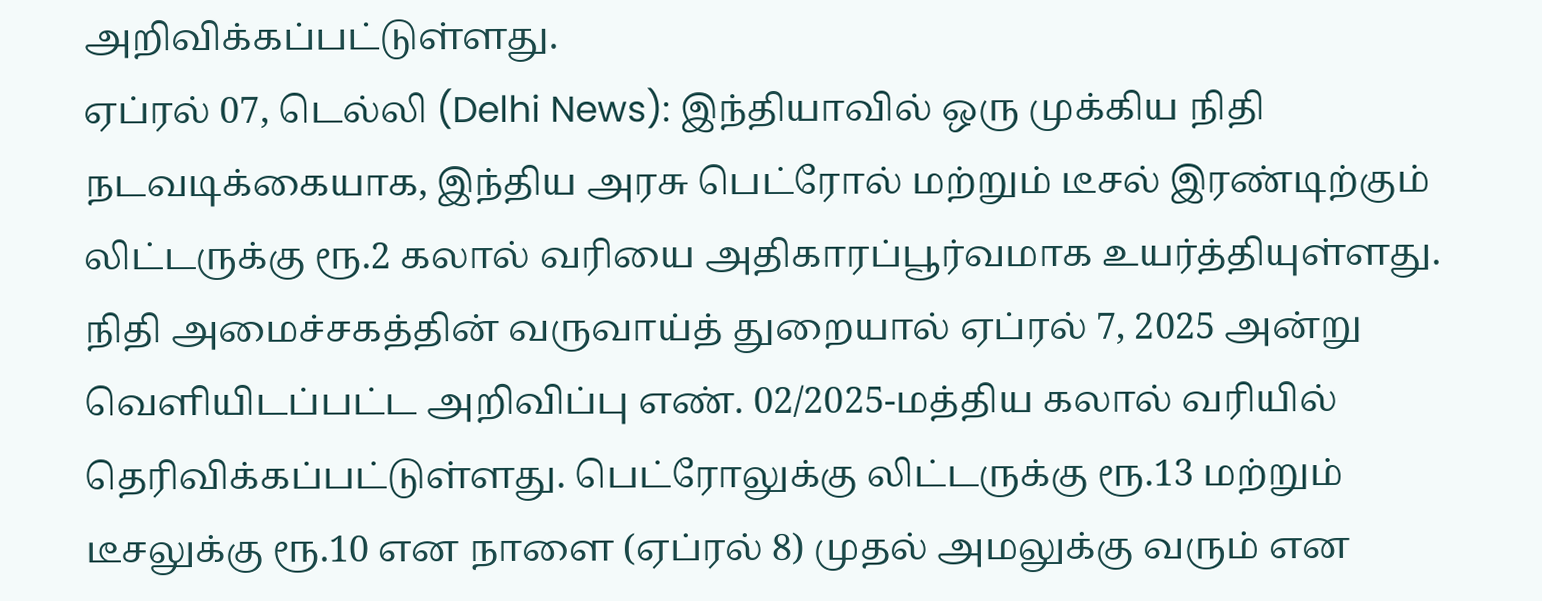அறிவிக்கப்பட்டுள்ளது.
ஏப்ரல் 07, டெல்லி (Delhi News): இந்தியாவில் ஒரு முக்கிய நிதி நடவடிக்கையாக, இந்திய அரசு பெட்ரோல் மற்றும் டீசல் இரண்டிற்கும் லிட்டருக்கு ரூ.2 கலால் வரியை அதிகாரப்பூர்வமாக உயர்த்தியுள்ளது. நிதி அமைச்சகத்தின் வருவாய்த் துறையால் ஏப்ரல் 7, 2025 அன்று வெளியிடப்பட்ட அறிவிப்பு எண். 02/2025-மத்திய கலால் வரியில் தெரிவிக்கப்பட்டுள்ளது. பெட்ரோலுக்கு லிட்டருக்கு ரூ.13 மற்றும் டீசலுக்கு ரூ.10 என நாளை (ஏப்ரல் 8) முதல் அமலுக்கு வரும் என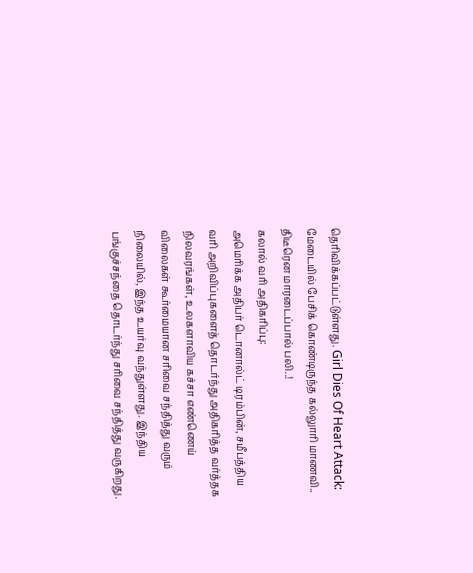தெரிவிக்கப்பட்டுள்ளது. Girl Dies Of Heart Attack: மேடையில் பேசிக் கொண்டிருந்த கல்லுாரி மாணவி.. திடீரென மாரடைப்பால் பலி..!
கலால் வரி அதிகரிப்பு:
அமெரிக்க அதிபர் டொனால்ட் டிரம்பின், சமீபத்திய வரி அறிவிப்புகளைத் தொடர்ந்து அதிகரித்த வர்த்தக நிலவரங்கள், உலகளாவிய கச்சா எண்ணெய் விலைகள் கூர்மையான சரிவை சந்தித்து வரும் நிலையில், இந்த உயர்வு வந்துள்ளது. இந்திய பங்குச்சந்தை தொடர்ந்து சரிவை சந்தித்து வருகிறது.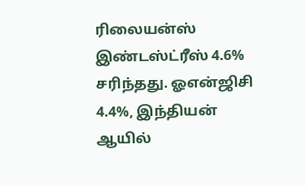ரிலையன்ஸ் இண்டஸ்ட்ரீஸ் 4.6% சரிந்தது. ஓஎன்ஜிசி 4.4%, இந்தியன் ஆயில்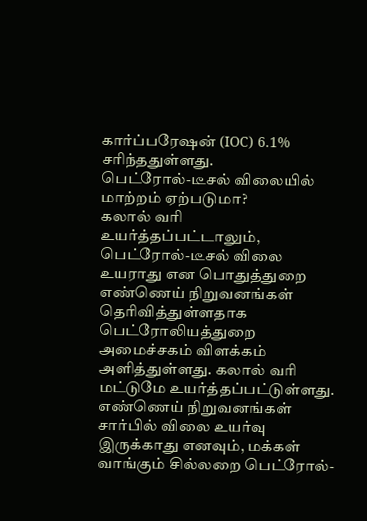கார்ப்பரேஷன் (IOC) 6.1% சரிந்ததுள்ளது.
பெட்ரோல்-டீசல் விலையில் மாற்றம் ஏற்படுமா?
கலால் வரி உயர்த்தப்பட்டாலும், பெட்ரோல்-டீசல் விலை உயராது என பொதுத்துறை எண்ணெய் நிறுவனங்கள் தெரிவித்துள்ளதாக பெட்ரோலியத்துறை அமைச்சகம் விளக்கம் அளித்துள்ளது. கலால் வரி மட்டுமே உயர்த்தப்பட்டுள்ளது. எண்ணெய் நிறுவனங்கள் சார்பில் விலை உயர்வு இருக்காது எனவும், மக்கள் வாங்கும் சில்லறை பெட்ரோல்-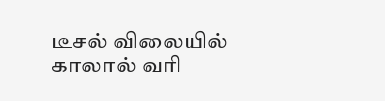டீசல் விலையில் காலால் வரி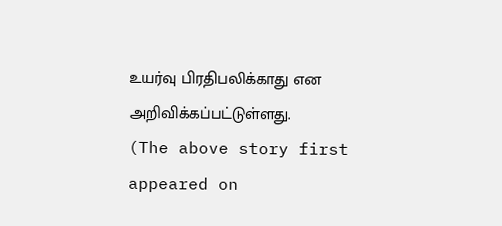உயர்வு பிரதிபலிக்காது என அறிவிக்கப்பட்டுள்ளது.
(The above story first appeared on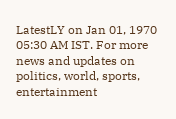LatestLY on Jan 01, 1970 05:30 AM IST. For more news and updates on politics, world, sports, entertainment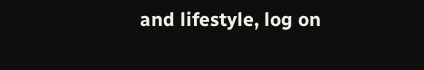and lifestyle, log on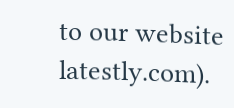to our website latestly.com).